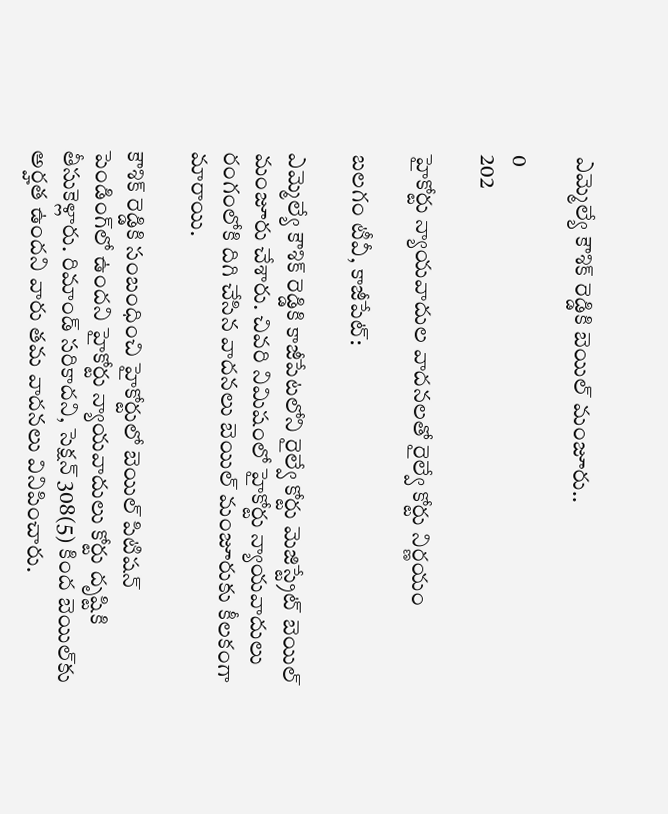ఎమ్మెల్యే కౌశిక్ రెడ్డికి బెయిల్ మంజూరు..

0
202

హైకోర్టు న్యాయవాదుల వాదనలతో రైల్వే కోర్టు నిర్ణయం

బలగం టీవీ, కాజీపేట్:

ఎమ్మెల్యే కౌశిక్ రెడ్డికి కాజీపేటలోని రైల్వే కోర్టు మెజిస్ట్రేట్ బెయిల్ మంజూరు చేశారు. చివరి నిమిషంలో హైకోర్టు న్యాయవాదులు రంగంలోకి దిగి చేసిన వాదనలు బెయిల్ మంజూరుకు కీలకంగా మారాయి.

కౌశిక్ రెడ్డికి సంబంధించి హైకోర్టులో బెయిల్ పిటిషన్ పెండింగ్‌లో ఉందని హైకోర్టు న్యాయవాదులు కోర్టు దృష్టికి తీసుకెళ్లారు. రిమాండ్ సరికాదని, సెక్షన్ 308(5) కింద బెయిల్‌కు అర్హత ఉందని వారు తమ వాదనలు వినిపించారు.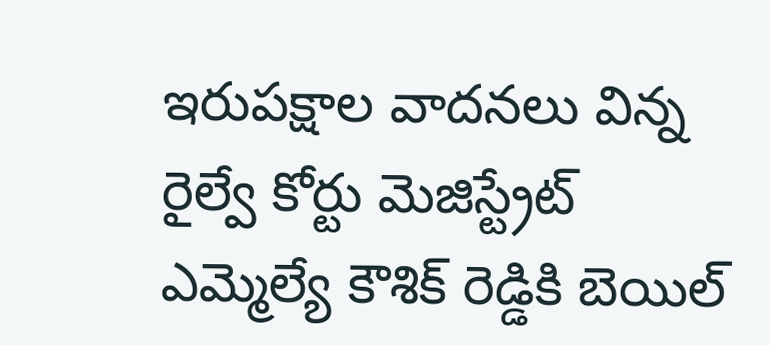ఇరుపక్షాల వాదనలు విన్న రైల్వే కోర్టు మెజిస్ట్రేట్ ఎమ్మెల్యే కౌశిక్ రెడ్డికి బెయిల్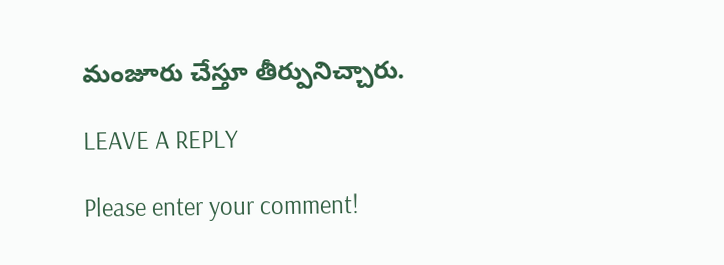మంజూరు చేస్తూ తీర్పునిచ్చారు.

LEAVE A REPLY

Please enter your comment!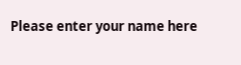Please enter your name here